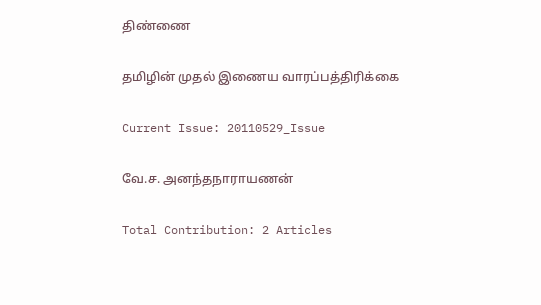திண்ணை

தமிழின் முதல் இணைய வாரப்பத்திரிக்கை

Current Issue: 20110529_Issue

வே.ச. அனந்தநாராயணன்

Total Contribution: 2 Articles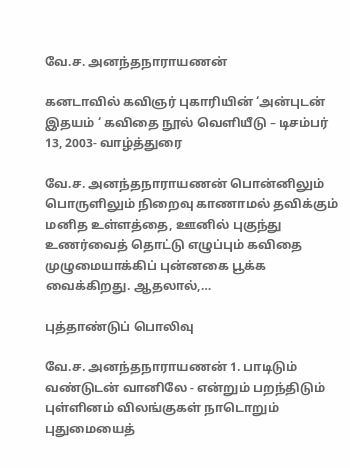வே.ச. அனந்தநாராயணன்

கனடாவில் கவிஞர் புகாரியின் ‘அன்புடன் இதயம் ‘ கவிதை நூல் வெளியீடு – டிசம்பர் 13, 2003- வாழ்த்துரை

வே.ச. அனந்தநாராயணன் பொன்னிலும் பொருளிலும் நிறைவு காணாமல் தவிக்கும் மனித உள்ளத்தை, ஊனில் புகுந்து உணர்வைத் தொட்டு எழுப்பும் கவிதை முழுமையாக்கிப் புன்னகை பூக்க வைக்கிறது. ஆதலால்,…

புத்தாண்டுப் பொலிவு

வே.ச. அனந்தநாராயணன் 1. பாடிடும் வண்டுடன் வானிலே - என்றும் பறந்திடும் புள்ளினம் விலங்குகள் நாடொறும் புதுமையைத்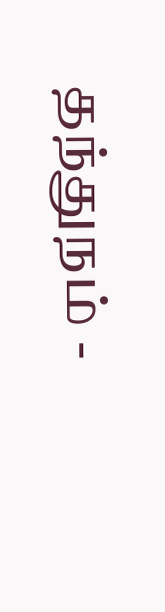தந்துநம் -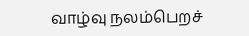வாழ்வு நலம்பெறச்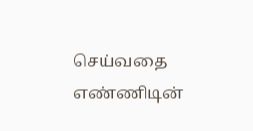செய்வதை எண்ணிடின்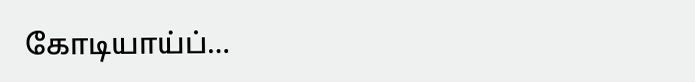கோடியாய்ப்…